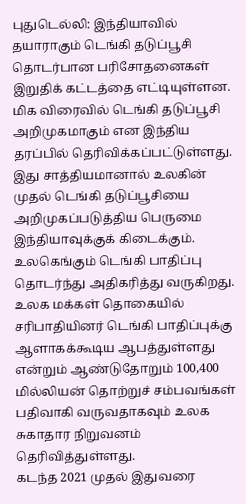புதுடெல்லி: இந்தியாவில் தயாராகும் டெங்கி தடுப்பூசி தொடர்பான பரிசோதனைகள் இறுதிக் கட்டத்தை எட்டியுள்ளன. மிக விரைவில் டெங்கி தடுப்பூசி அறிமுகமாகும் என இந்திய தரப்பில் தெரிவிக்கப்பட்டுள்ளது.
இது சாத்தியமானால் உலகின் முதல் டெங்கி தடுப்பூசியை அறிமுகப்படுத்திய பெருமை இந்தியாவுக்குக் கிடைக்கும்.
உலகெங்கும் டெங்கி பாதிப்பு தொடர்ந்து அதிகரித்து வருகிறது. உலக மக்கள் தொகையில் சரிபாதியினர் டெங்கி பாதிப்புக்கு ஆளாகக்கூடிய ஆபத்துள்ளது என்றும் ஆண்டுதோறும் 100,400 மில்லியன் தொற்றுச் சம்பவங்கள் பதிவாகி வருவதாகவும் உலக சுகாதார நிறுவனம் தெரிவித்துள்ளது.
கடந்த 2021 முதல் இதுவரை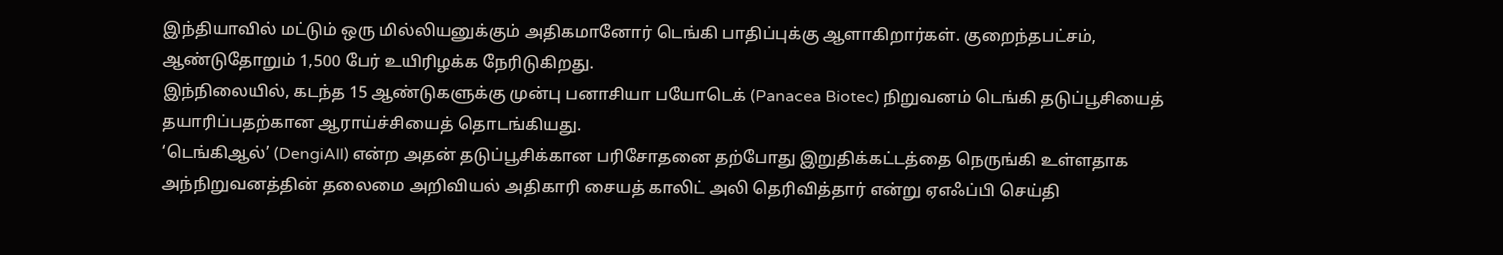இந்தியாவில் மட்டும் ஒரு மில்லியனுக்கும் அதிகமானோர் டெங்கி பாதிப்புக்கு ஆளாகிறார்கள். குறைந்தபட்சம், ஆண்டுதோறும் 1,500 பேர் உயிரிழக்க நேரிடுகிறது.
இந்நிலையில், கடந்த 15 ஆண்டுகளுக்கு முன்பு பனாசியா பயோடெக் (Panacea Biotec) நிறுவனம் டெங்கி தடுப்பூசியைத் தயாரிப்பதற்கான ஆராய்ச்சியைத் தொடங்கியது.
‘டெங்கிஆல்’ (DengiAll) என்ற அதன் தடுப்பூசிக்கான பரிசோதனை தற்போது இறுதிக்கட்டத்தை நெருங்கி உள்ளதாக அந்நிறுவனத்தின் தலைமை அறிவியல் அதிகாரி சையத் காலிட் அலி தெரிவித்தார் என்று ஏஎஃப்பி செய்தி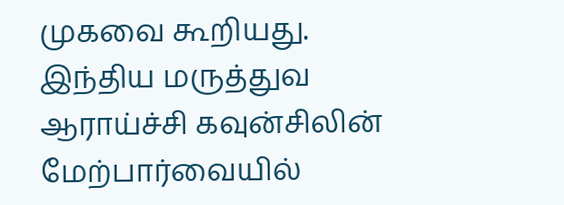முகவை கூறியது.
இந்திய மருத்துவ ஆராய்ச்சி கவுன்சிலின் மேற்பார்வையில்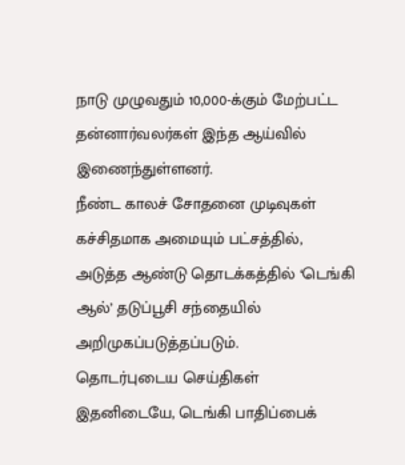நாடு முழுவதும் 10,000-க்கும் மேற்பட்ட தன்னார்வலர்கள் இந்த ஆய்வில் இணைந்துள்ளனர்.
நீண்ட காலச் சோதனை முடிவுகள் கச்சிதமாக அமையும் பட்சத்தில், அடுத்த ஆண்டு தொடக்கத்தில் ‘டெங்கி ஆல்’ தடுப்பூசி சந்தையில் அறிமுகப்படுத்தப்படும்.
தொடர்புடைய செய்திகள்
இதனிடையே, டெங்கி பாதிப்பைக்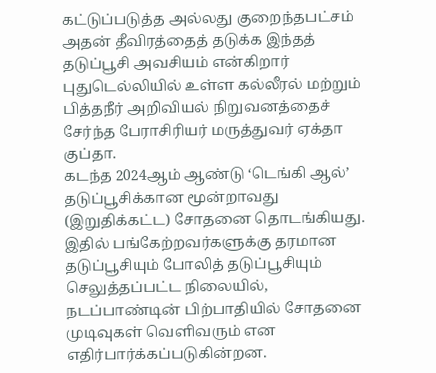கட்டுப்படுத்த அல்லது குறைந்தபட்சம் அதன் தீவிரத்தைத் தடுக்க இந்தத் தடுப்பூசி அவசியம் என்கிறார் புதுடெல்லியில் உள்ள கல்லீரல் மற்றும் பித்தநீர் அறிவியல் நிறுவனத்தைச் சேர்ந்த பேராசிரியர் மருத்துவர் ஏக்தா குப்தா.
கடந்த 2024ஆம் ஆண்டு ‘டெங்கி ஆல்’ தடுப்பூசிக்கான மூன்றாவது (இறுதிக்கட்ட) சோதனை தொடங்கியது. இதில் பங்கேற்றவர்களுக்கு தரமான தடுப்பூசியும் போலித் தடுப்பூசியும் செலுத்தப்பட்ட நிலையில், நடப்பாண்டின் பிற்பாதியில் சோதனை முடிவுகள் வெளிவரும் என எதிர்பார்க்கப்படுகின்றன.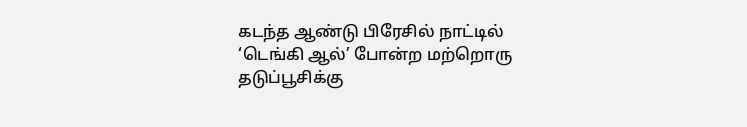கடந்த ஆண்டு பிரேசில் நாட்டில் ‘டெங்கி ஆல்’ போன்ற மற்றொரு தடுப்பூசிக்கு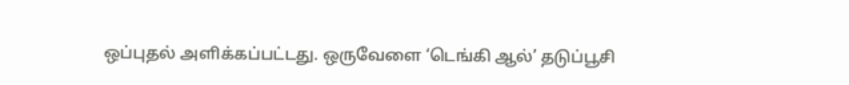ஒப்புதல் அளிக்கப்பட்டது. ஒருவேளை ‘டெங்கி ஆல்’ தடுப்பூசி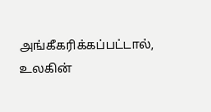அங்கீகரிக்கப்பட்டால், உலகின்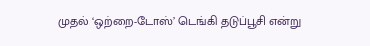முதல் ‘ஒற்றை-டோஸ்’ டெங்கி தடுப்பூசி என்று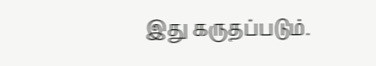இது கருதப்படும்.